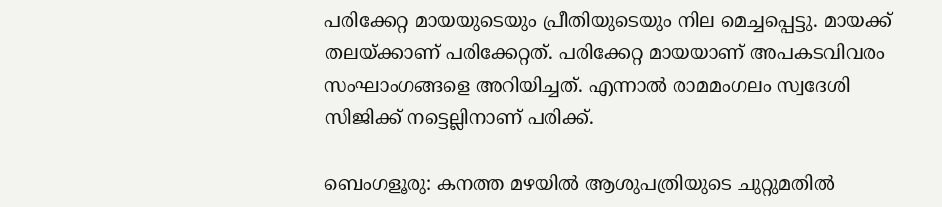പരിക്കേറ്റ മായയുടെയും പ്രീതിയുടെയും നില മെച്ചപ്പെട്ടു. മായക്ക് തലയ്ക്കാണ് പരിക്കേറ്റത്. പരിക്കേറ്റ മായയാണ് അപകടവിവരം സംഘാംഗങ്ങളെ അറിയിച്ചത്. എന്നാൽ രാമമംഗലം സ്വദേശി സിജിക്ക് നട്ടെല്ലിനാണ് പരിക്ക്.

ബെംഗളൂരു: കനത്ത മഴയിൽ ആശുപത്രിയുടെ ചുറ്റുമതിൽ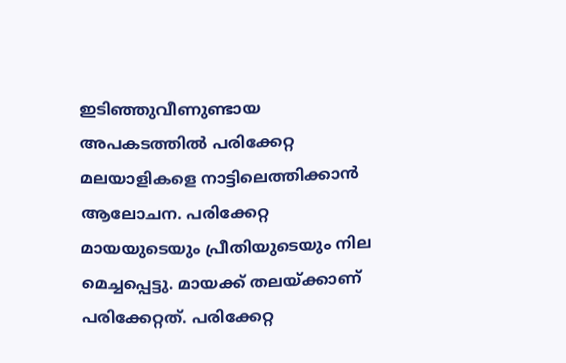ഇടിഞ്ഞുവീണുണ്ടായ അപകടത്തിൽ പരിക്കേറ്റ മലയാളികളെ നാട്ടിലെത്തിക്കാൻ ആലോചന. പരിക്കേറ്റ മായയുടെയും പ്രീതിയുടെയും നില മെച്ചപ്പെട്ടു. മായക്ക് തലയ്ക്കാണ് പരിക്കേറ്റത്. പരിക്കേറ്റ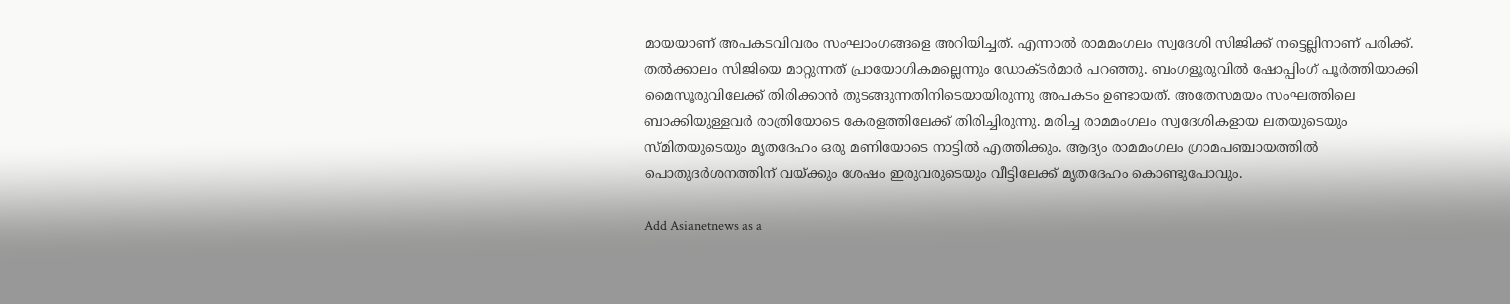മായയാണ് അപകടവിവരം സംഘാംഗങ്ങളെ അറിയിച്ചത്. എന്നാൽ രാമമംഗലം സ്വദേശി സിജിക്ക് നട്ടെല്ലിനാണ് പരിക്ക്. തൽക്കാലം സിജിയെ മാറ്റുന്നത് പ്രായോഗികമല്ലെന്നും ഡോക്ടർമാർ പറഞ്ഞു. ബംഗളൂരുവിൽ ഷോപ്പിംഗ് പൂർത്തിയാക്കി മൈസൂരുവിലേക്ക് തിരിക്കാൻ തുടങ്ങുന്നതിനിടെയായിരുന്നു അപകടം ഉണ്ടായത്. അതേസമയം സംഘത്തിലെ ബാക്കിയുള്ളവർ രാത്രിയോടെ കേരളത്തിലേക്ക് തിരിച്ചിരുന്നു. മരിച്ച രാമമംഗലം സ്വദേശികളായ ലതയുടെയും സ്മിതയുടെയും മൃതദേഹം ഒരു മണിയോടെ നാട്ടിൽ എത്തിക്കും. ആദ്യം രാമമംഗലം ഗ്രാമപഞ്ചായത്തിൽ പൊതുദർശനത്തിന് വയ്ക്കും ശേഷം ഇരുവരുടെയും വീട്ടിലേക്ക് മൃതദേഹം കൊണ്ടുപോവും.

Add Asianetnews as a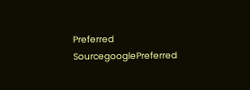Preferred SourcegooglePreferred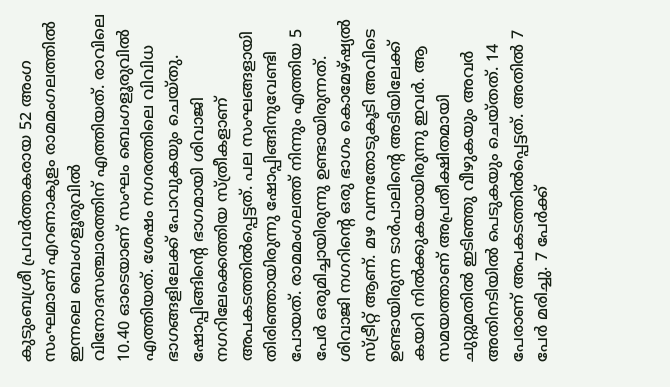കുടുംബശ്രീ പ്രവർത്തകരായ 52 അംഗ സംഘമാണ് എറണാകുളം രാമമംഗലത്തിൽ ഇന്നലെ ബെംഗളൂരുവിൽ വിനോദസഞ്ചാരത്തിന് എത്തിയത്. രാവിലെ 10.40 ഓടെയാണ് സംഘം ബെംഗളൂരുവിൽ എത്തിയത്. ശേഷം നഗരത്തിലെ വിവിധ ഭാഗങ്ങളിലേക്ക് പോവുകയും ചെയ്തു. ഷോപ്പിങ്ങിന്റെ ഭാഗമായി ശിവാജി നഗറിലേക്കെത്തിയ സ്ത്രീകളാണ് അപകടത്തിൽപ്പെട്ടത്. പല സംഘങ്ങളായി തിരിഞ്ഞായിരുന്നു ഷോപ്പിങ്ങിനുവേണ്ടി പോയത്. രാമമംഗലത്ത് നിന്നും എത്തിയ 5 പേർ ഒരുമിച്ചായിരുന്നു ഉണ്ടായിരുന്നത്. ശിവാജി നഗറിന്റെ ഒരു ഭാഗം കൊമേഴ്ഷ്യൽ സ്ട്രീറ്റ് ആണ്. മഴ വന്നതോടുകൂടി അവിടെ ഉണ്ടായിരുന്ന ടാർപാലിന്റെ അടിയിലേക്ക് കയറി നിൽക്കുകയായിരുന്നു ഇവർ. ആ സമയത്താണ് അപ്രതീക്ഷിതമായി ചുറ്റുമതിൽ ഇടിഞ്ഞു വീഴുകയും അവർ അതിനടിയിൽ പെടുകയും ചെയ്തത്. 14 പേരാണ് അപകടത്തിൽപ്പെട്ടത്. അതിൽ 7 പേർ മരിച്ചു. 7 പേർക്ക്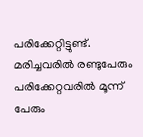പരിക്കേറ്റിട്ടുണ്ട്. മരിച്ചവരിൽ രണ്ടുപേരും പരിക്കേറ്റവരിൽ മൂന്ന് പേരും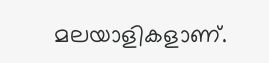മലയാളികളാണ്.